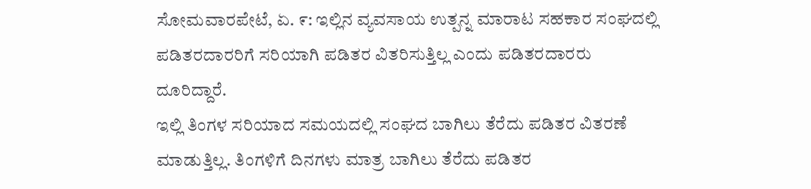ಸೋಮವಾರಪೇಟೆ, ಏ. ೯: ಇಲ್ಲಿನ ವ್ಯವಸಾಯ ಉತ್ಪನ್ನ ಮಾರಾಟ ಸಹಕಾರ ಸಂಘದಲ್ಲಿ ಪಡಿತರದಾರರಿಗೆ ಸರಿಯಾಗಿ ಪಡಿತರ ವಿತರಿಸುತ್ತಿಲ್ಲ ಎಂದು ಪಡಿತರದಾರರು ದೂರಿದ್ದಾರೆ.
ಇಲ್ಲಿ ತಿಂಗಳ ಸರಿಯಾದ ಸಮಯದಲ್ಲಿ ಸಂಘದ ಬಾಗಿಲು ತೆರೆದು ಪಡಿತರ ವಿತರಣೆ ಮಾಡುತ್ತಿಲ್ಲ. ತಿಂಗಳಿಗೆ ದಿನಗಳು ಮಾತ್ರ ಬಾಗಿಲು ತೆರೆದು ಪಡಿತರ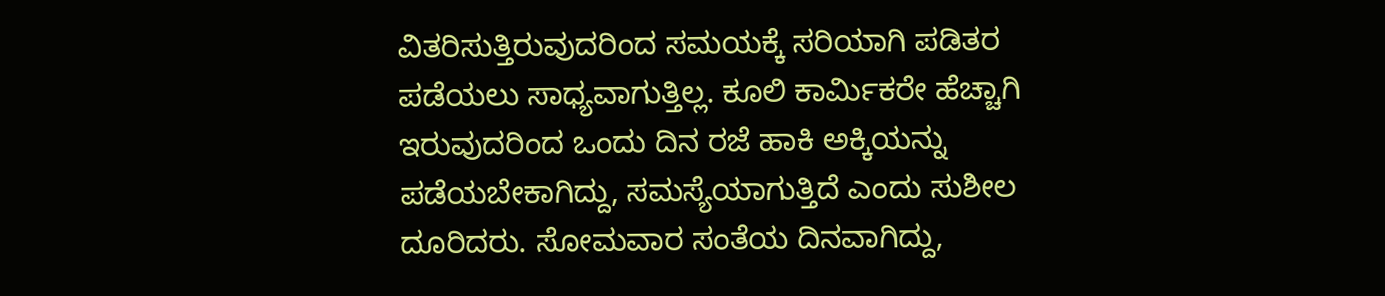ವಿತರಿಸುತ್ತಿರುವುದರಿಂದ ಸಮಯಕ್ಕೆ ಸರಿಯಾಗಿ ಪಡಿತರ ಪಡೆಯಲು ಸಾಧ್ಯವಾಗುತ್ತಿಲ್ಲ. ಕೂಲಿ ಕಾರ್ಮಿಕರೇ ಹೆಚ್ಚಾಗಿ ಇರುವುದರಿಂದ ಒಂದು ದಿನ ರಜೆ ಹಾಕಿ ಅಕ್ಕಿಯನ್ನು ಪಡೆಯಬೇಕಾಗಿದ್ದು, ಸಮಸ್ಯೆಯಾಗುತ್ತಿದೆ ಎಂದು ಸುಶೀಲ ದೂರಿದರು. ಸೋಮವಾರ ಸಂತೆಯ ದಿನವಾಗಿದ್ದು,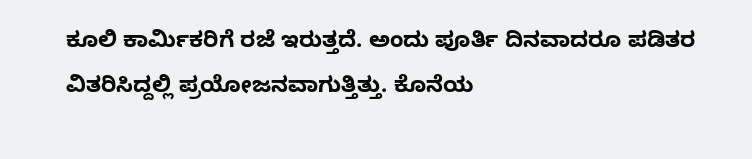ಕೂಲಿ ಕಾರ್ಮಿಕರಿಗೆ ರಜೆ ಇರುತ್ತದೆ. ಅಂದು ಪೂರ್ತಿ ದಿನವಾದರೂ ಪಡಿತರ ವಿತರಿಸಿದ್ದಲ್ಲಿ ಪ್ರಯೋಜನವಾಗುತ್ತಿತ್ತು. ಕೊನೆಯ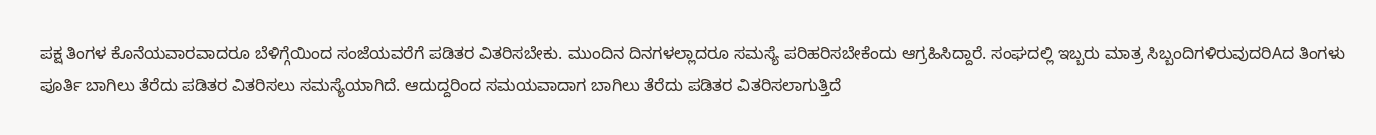ಪಕ್ಷ ತಿಂಗಳ ಕೊನೆಯವಾರವಾದರೂ ಬೆಳಿಗ್ಗೆಯಿಂದ ಸಂಜೆಯವರೆಗೆ ಪಡಿತರ ವಿತರಿಸಬೇಕು. ಮುಂದಿನ ದಿನಗಳಲ್ಲಾದರೂ ಸಮಸ್ಯೆ ಪರಿಹರಿಸಬೇಕೆಂದು ಆಗ್ರಹಿಸಿದ್ದಾರೆ. ಸಂಘದಲ್ಲಿ ಇಬ್ಬರು ಮಾತ್ರ ಸಿಬ್ಬಂದಿಗಳಿರುವುದರಿAದ ತಿಂಗಳು ಪೂರ್ತಿ ಬಾಗಿಲು ತೆರೆದು ಪಡಿತರ ವಿತರಿಸಲು ಸಮಸ್ಯೆಯಾಗಿದೆ. ಆದುದ್ದರಿಂದ ಸಮಯವಾದಾಗ ಬಾಗಿಲು ತೆರೆದು ಪಡಿತರ ವಿತರಿಸಲಾಗುತ್ತಿದೆ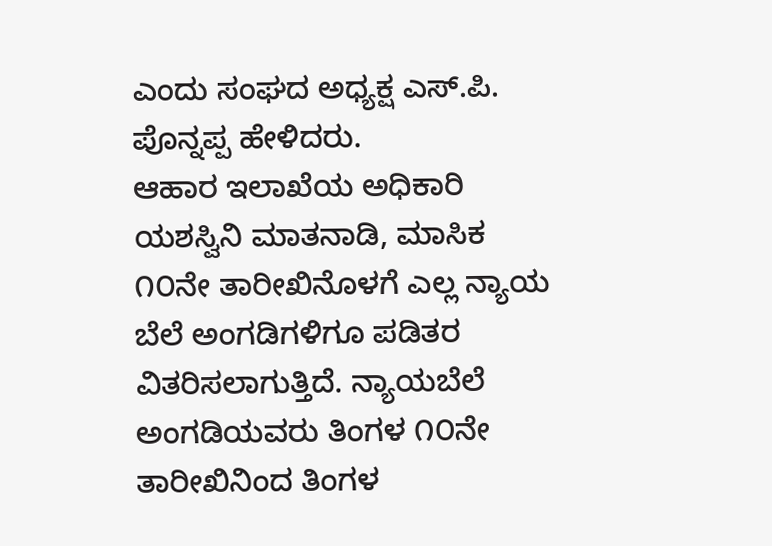ಎಂದು ಸಂಘದ ಅಧ್ಯಕ್ಷ ಎಸ್.ಪಿ. ಪೊನ್ನಪ್ಪ ಹೇಳಿದರು.
ಆಹಾರ ಇಲಾಖೆಯ ಅಧಿಕಾರಿ ಯಶಸ್ವಿನಿ ಮಾತನಾಡಿ, ಮಾಸಿಕ ೧೦ನೇ ತಾರೀಖಿನೊಳಗೆ ಎಲ್ಲ ನ್ಯಾಯ ಬೆಲೆ ಅಂಗಡಿಗಳಿಗೂ ಪಡಿತರ ವಿತರಿಸಲಾಗುತ್ತಿದೆ. ನ್ಯಾಯಬೆಲೆ ಅಂಗಡಿಯವರು ತಿಂಗಳ ೧೦ನೇ ತಾರೀಖಿನಿಂದ ತಿಂಗಳ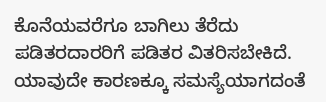ಕೊನೆಯವರೆಗೂ ಬಾಗಿಲು ತೆರೆದು ಪಡಿತರದಾರರಿಗೆ ಪಡಿತರ ವಿತರಿಸಬೇಕಿದೆ. ಯಾವುದೇ ಕಾರಣಕ್ಕೂ ಸಮಸ್ಯೆಯಾಗದಂತೆ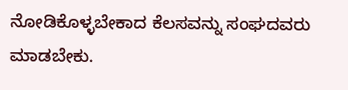ನೋಡಿಕೊಳ್ಳಬೇಕಾದ ಕೆಲಸವನ್ನು ಸಂಘದವರು ಮಾಡಬೇಕು.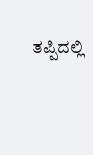ತಪ್ಪಿದಲ್ಲಿ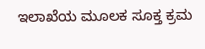ಇಲಾಖೆಯ ಮೂಲಕ ಸೂಕ್ತ ಕ್ರಮ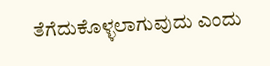ತೆಗೆದುಕೊಳ್ಳಲಾಗುವುದು ಎಂದು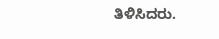ತಿಳಿಸಿದರು.